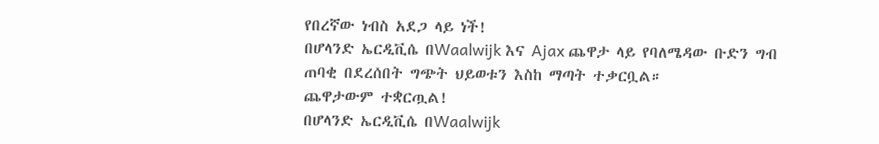የበረኛው ነብስ አደጋ ላይ ነች!
በሆላንድ ኤርዲቪሴ በWaalwijk እና Ajax ጨዋታ ላይ የባለሜዳው ቡድን ግብ ጠባቂ በደረሰበት ግጭት ህይወቱን እስከ ማጣት ተቃርቧል።
ጨዋታውም ተቋርጧል!
በሆላንድ ኤርዲቪሴ በWaalwijk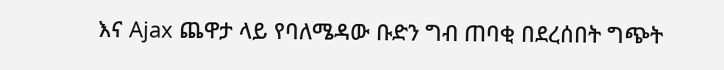እና Ajax ጨዋታ ላይ የባለሜዳው ቡድን ግብ ጠባቂ በደረሰበት ግጭት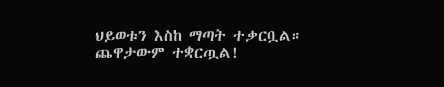ህይወቱን እስከ ማጣት ተቃርቧል።
ጨዋታውም ተቋርጧል!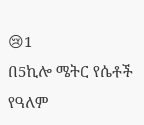😢1
በ5ኪሎ ሜትር የሴቶች የዓለም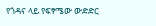የጎዳና ላይ የፍፃሜው ውድድር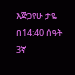እጅጋየሁ ታዬ በ14:40 ሰዓት 3ኛ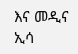እና መዲና ኢሳ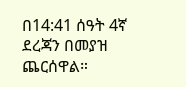በ14:41 ሰዓት 4ኛ ደረጃን በመያዝ ጨርሰዋል።